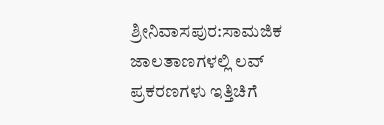ಶ್ರೀನಿವಾಸಪುರ:ಸಾಮಜಿಕ ಜಾಲತಾಣಗಳಲ್ಲಿ ಲವ್ ಪ್ರಕರಣಗಳು ಇತ್ತಿಚಿಗೆ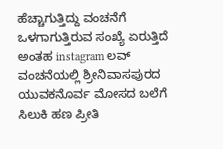ಹೆಚ್ಚಾಗುತ್ತಿದ್ದು ವಂಚನೆಗೆ ಒಳಗಾಗುತ್ತಿರುವ ಸಂಖ್ಯೆ ಏರುತ್ತಿದೆ ಅಂತಹ instagram ಲವ್ ವಂಚನೆಯಲ್ಲಿ ಶ್ರೀನಿವಾಸಪುರದ ಯುವಕನೊರ್ವ ಮೋಸದ ಬಲೆಗೆ ಸಿಲುಕಿ ಹಣ ಪ್ರೀತಿ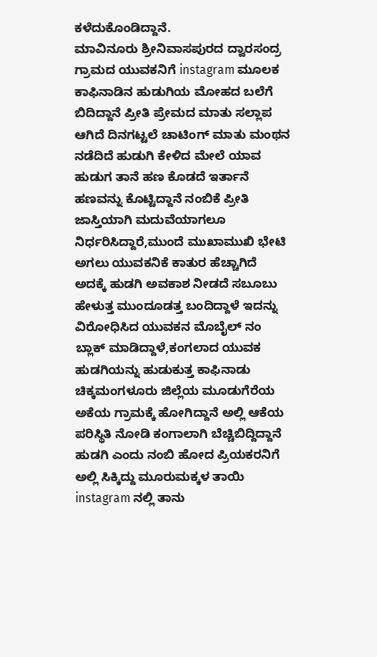ಕಳೆದುಕೊಂಡಿದ್ದಾನೆ.
ಮಾವಿನೂರು ಶ್ರೀನಿವಾಸಪುರದ ದ್ವಾರಸಂದ್ರ ಗ್ರಾಮದ ಯುವಕನಿಗೆ instagram ಮೂಲಕ ಕಾಫಿನಾಡಿನ ಹುಡುಗಿಯ ಮೋಹದ ಬಲೆಗೆ ಬಿದಿದ್ದಾನೆ ಪ್ರೀತಿ ಪ್ರೇಮದ ಮಾತು ಸಲ್ಲಾಪ ಆಗಿದೆ ದಿನಗಟ್ಟಲೆ ಚಾಟಿಂಗ್ ಮಾತು ಮಂಥನ ನಡೆದಿದೆ ಹುಡುಗಿ ಕೇಳಿದ ಮೇಲೆ ಯಾವ ಹುಡುಗ ತಾನೆ ಹಣ ಕೊಡದೆ ಇರ್ತಾನೆ ಹಣವನ್ನು ಕೊಟ್ಟಿದ್ದಾನೆ ನಂಬಿಕೆ ಪ್ರೀತಿ ಜಾಸ್ತಿಯಾಗಿ ಮದುವೆಯಾಗಲೂ ನಿರ್ಧರಿಸಿದ್ದಾರೆ,ಮುಂದೆ ಮುಖಾಮುಖಿ ಭೇಟಿ ಅಗಲು ಯುವಕನಿಕೆ ಕಾತುರ ಹೆಚ್ಚಾಗಿದೆ ಅದಕ್ಕೆ ಹುಡಗಿ ಅವಕಾಶ ನೀಡದೆ ಸಬೂಬು ಹೇಳುತ್ತ ಮುಂದೂಡತ್ತ ಬಂದಿದ್ದಾಳೆ ಇದನ್ನು ವಿರೋಧಿಸಿದ ಯುವಕನ ಮೊಬೈಲ್ ನಂ ಬ್ಲಾಕ್ ಮಾಡಿದ್ದಾಳೆ,ಕಂಗಲಾದ ಯುವಕ ಹುಡಗಿಯನ್ನು ಹುಡುಕುತ್ತ ಕಾಫಿನಾಡು ಚಿಕ್ಕಮಂಗಳೂರು ಜಿಲ್ಲೆಯ ಮೂಡುಗೆರೆಯ ಅಕೆಯ ಗ್ರಾಮಕ್ಕೆ ಹೋಗಿದ್ದಾನೆ ಅಲ್ಲಿ ಆಕೆಯ ಪರಿಸ್ಥಿತಿ ನೋಡಿ ಕಂಗಾಲಾಗಿ ಬೆಚ್ಚಿಬಿದ್ದಿದ್ದಾನೆ ಹುಡಗಿ ಎಂದು ನಂಬಿ ಹೋದ ಪ್ರಿಯಕರನಿಗೆ ಅಲ್ಲಿ ಸಿಕ್ಕಿದ್ದು ಮೂರುಮಕ್ಕಳ ತಾಯಿ instagram ನಲ್ಲಿ ತಾನು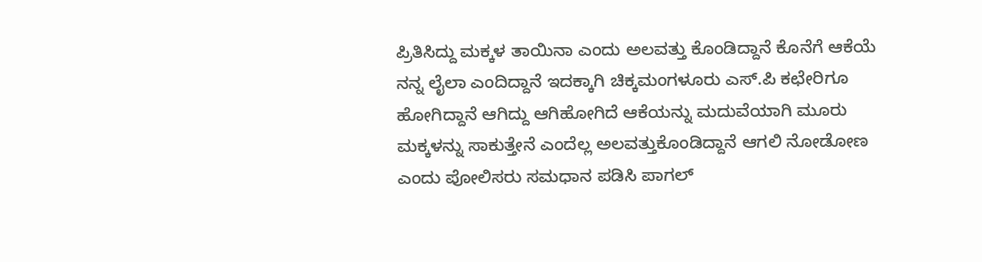ಪ್ರಿತಿಸಿದ್ದು ಮಕ್ಕಳ ತಾಯಿನಾ ಎಂದು ಅಲವತ್ತು ಕೊಂಡಿದ್ದಾನೆ ಕೊನೆಗೆ ಆಕೆಯೆ ನನ್ನ ಲೈಲಾ ಎಂದಿದ್ದಾನೆ ಇದಕ್ಕಾಗಿ ಚಿಕ್ಕಮಂಗಳೂರು ಎಸ್.ಪಿ ಕಛೇರಿಗೂ ಹೋಗಿದ್ದಾನೆ ಆಗಿದ್ದು ಆಗಿಹೋಗಿದೆ ಆಕೆಯನ್ನು ಮದುವೆಯಾಗಿ ಮೂರು ಮಕ್ಕಳನ್ನು ಸಾಕುತ್ತೇನೆ ಎಂದೆಲ್ಲ ಅಲವತ್ತುಕೊಂಡಿದ್ದಾನೆ ಆಗಲಿ ನೋಡೋಣ ಎಂದು ಪೋಲಿಸರು ಸಮಧಾನ ಪಡಿಸಿ ಪಾಗಲ್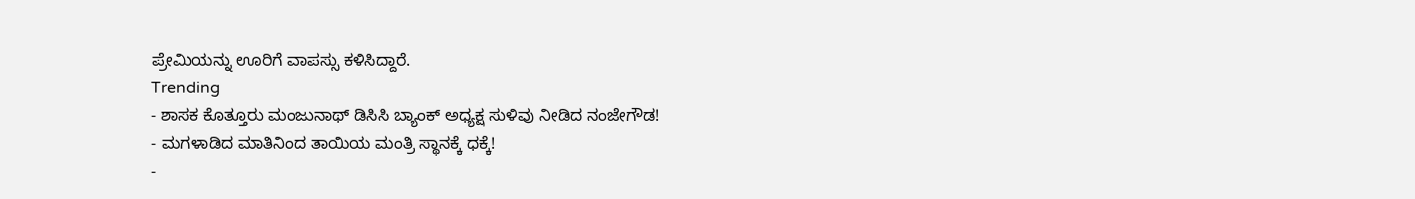ಪ್ರೇಮಿಯನ್ನು ಊರಿಗೆ ವಾಪಸ್ಸು ಕಳಿಸಿದ್ದಾರೆ.
Trending
- ಶಾಸಕ ಕೊತ್ತೂರು ಮಂಜುನಾಥ್ ಡಿಸಿಸಿ ಬ್ಯಾಂಕ್ ಅಧ್ಯಕ್ಷ ಸುಳಿವು ನೀಡಿದ ನಂಜೇಗೌಡ!
- ಮಗಳಾಡಿದ ಮಾತಿನಿಂದ ತಾಯಿಯ ಮಂತ್ರಿ ಸ್ಥಾನಕ್ಕೆ ಧಕ್ಕೆ!
-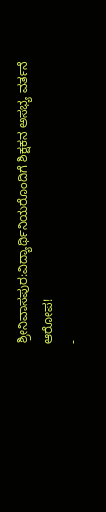ಶ್ರೀನಿವಾಸಪುರ:ವಿದ್ಯಾರ್ಥಿನಿಯರೊಂದಿಗೆ ಶಿಕ್ಷಕನ ಅಸಭ್ಯ ವರ್ತನೆ ಆರೋಪ!
-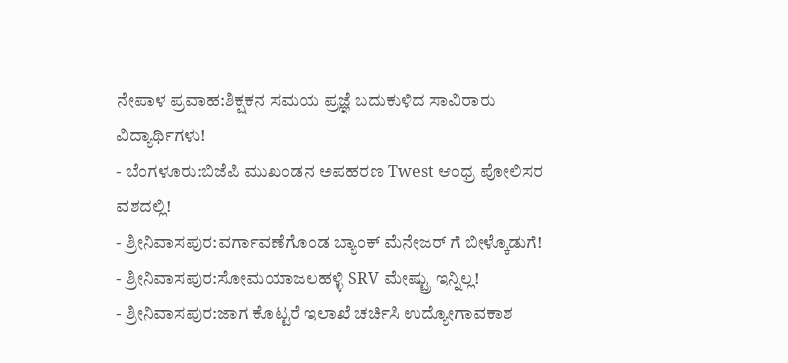ನೇಪಾಳ ಪ್ರವಾಹ:ಶಿಕ್ಷಕನ ಸಮಯ ಪ್ರಜ್ಞೆ ಬದುಕುಳಿದ ಸಾವಿರಾರು ವಿದ್ಯಾರ್ಥಿಗಳು!
- ಬೆಂಗಳೂರು:ಬಿಜೆಪಿ ಮುಖಂಡನ ಅಪಹರಣ Twest ಆಂಧ್ರ ಪೋಲಿಸರ ವಶದಲ್ಲಿ!
- ಶ್ರೀನಿವಾಸಪುರ:ವರ್ಗಾವಣೆಗೊಂಡ ಬ್ಯಾಂಕ್ ಮೆನೇಜರ್ ಗೆ ಬೀಳ್ಕೊಡುಗೆ!
- ಶ್ರೀನಿವಾಸಪುರ:ಸೋಮಯಾಜಲಹಳ್ಳಿ SRV ಮೇಷ್ಟ್ರು ಇನ್ನಿಲ್ಲ!
- ಶ್ರೀನಿವಾಸಪುರ:ಜಾಗ ಕೊಟ್ಟರೆ ಇಲಾಖೆ ಚರ್ಚಿಸಿ ಉದ್ಯೋಗಾವಕಾಶ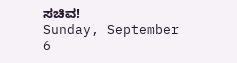ಸಚಿವ!
Sunday, September 6